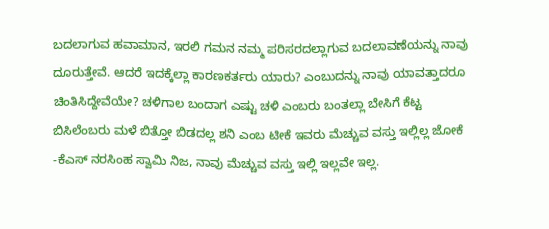ಬದಲಾಗುವ ಹವಾಮಾನ, ಇರಲಿ ಗಮನ ನಮ್ಮ ಪರಿಸರದಲ್ಲಾಗುವ ಬದಲಾವಣೆಯನ್ನು ನಾವು ದೂರುತ್ತೇವೆ. ಆದರೆ ಇದಕ್ಕೆಲ್ಲಾ ಕಾರಣಕರ್ತರು ಯಾರು? ಎಂಬುದನ್ನು ನಾವು ಯಾವತ್ತಾದರೂ ಚಿಂತಿಸಿದ್ದೇವೆಯೇ? ಚಳಿಗಾಲ ಬಂದಾಗ ಎಷ್ಟು ಚಳಿ ಎಂಬರು ಬಂತಲ್ಲಾ ಬೇಸಿಗೆ ಕೆಟ್ಟ ಬಿಸಿಲೆಂಬರು ಮಳೆ ಬಿತ್ತೋ ಬಿಡದಲ್ಲ ಶನಿ ಎಂಬ ಟೀಕೆ ಇವರು ಮೆಚ್ಚುವ ವಸ್ತು ಇಲ್ಲಿಲ್ಲ ಜೋಕೆ -ಕೆಎಸ್ ನರಸಿಂಹ ಸ್ವಾಮಿ ನಿಜ, ನಾವು ಮೆಚ್ಚುವ ವಸ್ತು ಇಲ್ಲಿ ಇಲ್ಲವೇ ಇಲ್ಲ.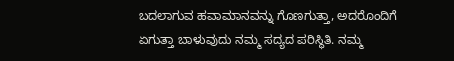ಬದಲಾಗುವ ಹವಾಮಾನವನ್ನು ಗೊಣಗುತ್ತಾ, ಅದರೊಂದಿಗೆ ಏಗುತ್ತಾ ಬಾಳುವುದು ನಮ್ಮ ಸದ್ಯದ ಪರಿಸ್ಥಿತಿ. ನಮ್ಮ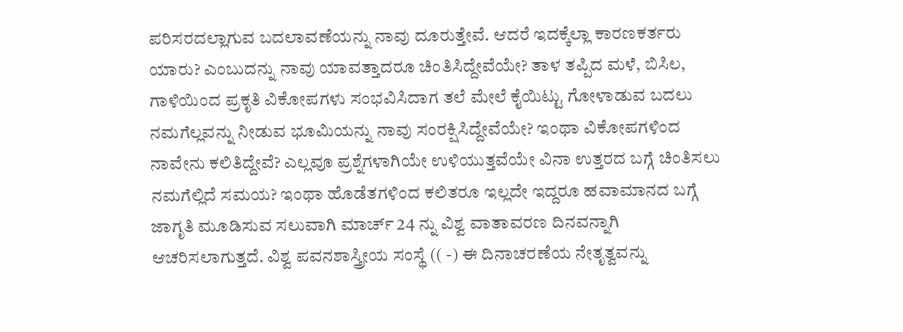ಪರಿಸರದಲ್ಲಾಗುವ ಬದಲಾವಣೆಯನ್ನು ನಾವು ದೂರುತ್ತೇವೆ. ಆದರೆ ಇದಕ್ಕೆಲ್ಲಾ ಕಾರಣಕರ್ತರು ಯಾರು? ಎಂಬುದನ್ನು ನಾವು ಯಾವತ್ತಾದರೂ ಚಿಂತಿಸಿದ್ದೇವೆಯೇ? ತಾಳ ತಪ್ಪಿದ ಮಳೆ, ಬಿಸಿಲ, ಗಾಳಿಯಿಂದ ಪ್ರಕೃತಿ ವಿಕೋಪಗಳು ಸಂಭವಿಸಿದಾಗ ತಲೆ ಮೇಲೆ ಕೈಯಿಟ್ಟು ಗೋಳಾಡುವ ಬದಲು ನಮಗೆಲ್ಲವನ್ನು ನೀಡುವ ಭೂಮಿಯನ್ನು ನಾವು ಸಂರಕ್ಷಿಸಿದ್ದೇವೆಯೇ? ಇಂಥಾ ವಿಕೋಪಗಳಿಂದ ನಾವೇನು ಕಲಿತಿದ್ದೇವೆ? ಎಲ್ಲವೂ ಪ್ರಶ್ನೆಗಳಾಗಿಯೇ ಉಳಿಯುತ್ತವೆಯೇ ವಿನಾ ಉತ್ತರದ ಬಗ್ಗೆ ಚಿಂತಿಸಲು ನಮಗೆಲ್ಲಿದೆ ಸಮಯ? ಇಂಥಾ ಹೊಡೆತಗಳಿಂದ ಕಲಿತರೂ ಇಲ್ಲದೇ ಇದ್ದರೂ ಹವಾಮಾನದ ಬಗ್ಗೆ ಜಾಗೃತಿ ಮೂಡಿಸುವ ಸಲುವಾಗಿ ಮಾರ್ಚ್ 24 ನ್ನು ವಿಶ್ವ ವಾತಾವರಣ ದಿನವನ್ನಾಗಿ ಆಚರಿಸಲಾಗುತ್ತದೆ. ವಿಶ್ವ ಪವನಶಾಸ್ತ್ರೀಯ ಸಂಸ್ಥೆ (( -) ಈ ದಿನಾಚರಣೆಯ ನೇತೃತ್ವವನ್ನು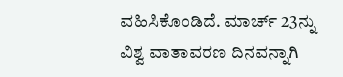ವಹಿಸಿಕೊಂಡಿದೆ. ಮಾರ್ಚ್ 23ನ್ನು ವಿಶ್ವ ವಾತಾವರಣ ದಿನವನ್ನಾಗಿ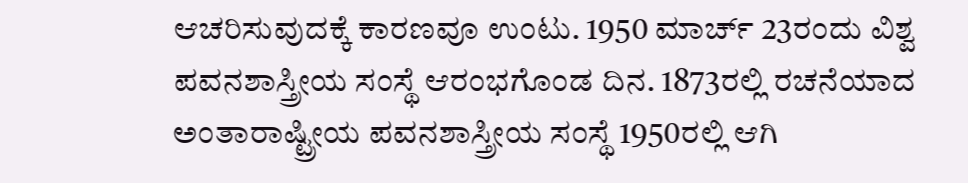ಆಚರಿಸುವುದಕ್ಕೆ ಕಾರಣವೂ ಉಂಟು. 1950 ಮಾರ್ಚ್ 23ರಂದು ವಿಶ್ವ ಪವನಶಾಸ್ತ್ರೀಯ ಸಂಸ್ಥೆ ಆರಂಭಗೊಂಡ ದಿನ. 1873ರಲ್ಲಿ ರಚನೆಯಾದ ಅಂತಾರಾಷ್ಟ್ರೀಯ ಪವನಶಾಸ್ತ್ರೀಯ ಸಂಸ್ಥೆ 1950ರಲ್ಲಿ ಆಗಿ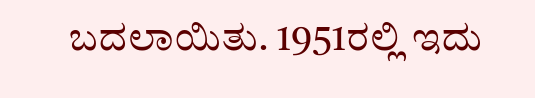ಬದಲಾಯಿತು. 1951ರಲ್ಲಿ ಇದು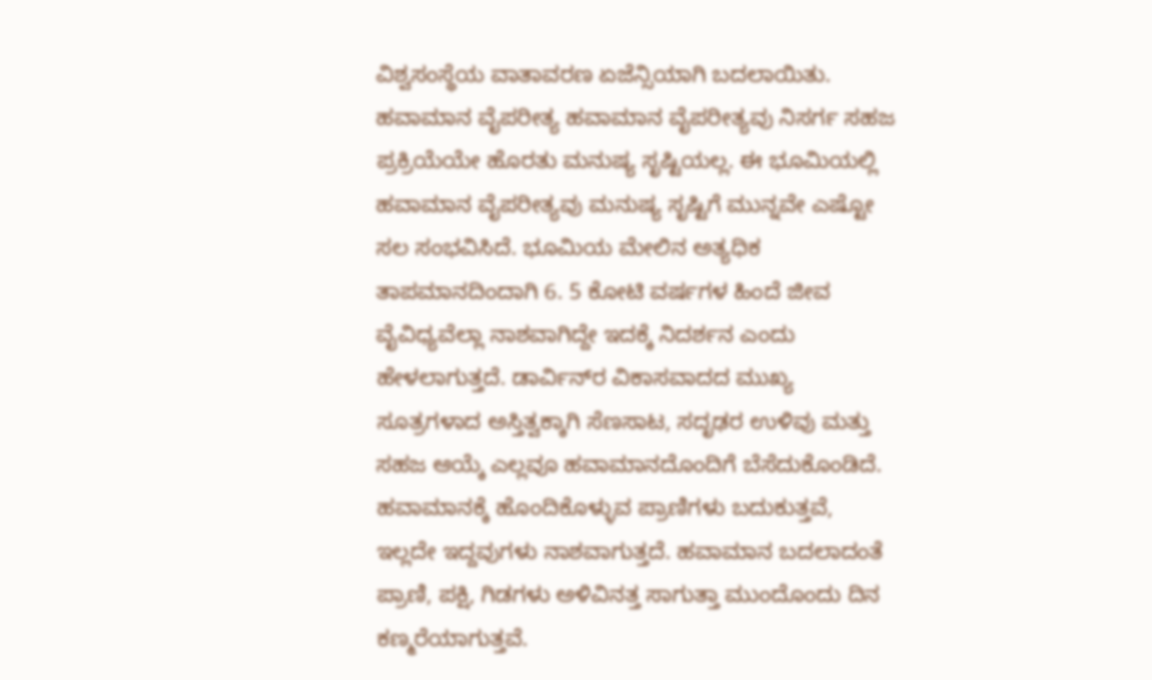ವಿಶ್ವಸಂಸ್ಥೆಯ ವಾತಾವರಣ ಏಜೆನ್ಸಿಯಾಗಿ ಬದಲಾಯಿತು. ಹವಾಮಾನ ವೈಪರೀತ್ಯ ಹವಾಮಾನ ವೈಪರೀತ್ಯವು ನಿಸರ್ಗ ಸಹಜ ಪ್ರಕ್ರಿಯೆಯೇ ಹೊರತು ಮನುಷ್ಯ ಸೃಷ್ಟಿಯಲ್ಲ. ಈ ಭೂಮಿಯಲ್ಲಿ ಹವಾಮಾನ ವೈಪರೀತ್ಯವು ಮನುಷ್ಯ ಸೃಷ್ಟಿಗೆ ಮುನ್ನವೇ ಎಷ್ಟೋ ಸಲ ಸಂಭವಿಸಿದೆ. ಭೂಮಿಯ ಮೇಲಿನ ಅತ್ಯಧಿಕ ತಾಪಮಾನದಿಂದಾಗಿ 6. 5 ಕೋಟಿ ವರ್ಷಗಳ ಹಿಂದೆ ಜೀವ ವೈವಿಧ್ಯವೆಲ್ಲಾ ನಾಶವಾಗಿದ್ದೇ ಇದಕ್ಕೆ ನಿದರ್ಶನ ಎಂದು ಹೇಳಲಾಗುತ್ತದೆ. ಡಾರ್ವಿನ್‌ರ ವಿಕಾಸವಾದದ ಮುಖ್ಯ ಸೂತ್ರಗಳಾದ ಅಸ್ತಿತ್ವಕ್ಕಾಗಿ ಸೆಣಸಾಟ, ಸದೃಢರ ಉಳಿವು ಮತ್ತು ಸಹಜ ಆಯ್ಕೆ ಎಲ್ಲವೂ ಹವಾಮಾನದೊಂದಿಗೆ ಬೆಸೆದುಕೊಂಡಿದೆ. ಹವಾಮಾನಕ್ಕೆ ಹೊಂದಿಕೊಳ್ಳುವ ಪ್ರಾಣಿಗಳು ಬದುಕುತ್ತವೆ, ಇಲ್ಲದೇ ಇದ್ದವುಗಳು ನಾಶವಾಗುತ್ತದೆ. ಹವಾಮಾನ ಬದಲಾದಂತೆ ಪ್ರಾಣಿ, ಪಕ್ಷಿ, ಗಿಡಗಳು ಅಳಿವಿನತ್ತ ಸಾಗುತ್ತಾ ಮುಂದೊಂದು ದಿನ ಕಣ್ಮರೆಯಾಗುತ್ತವೆ.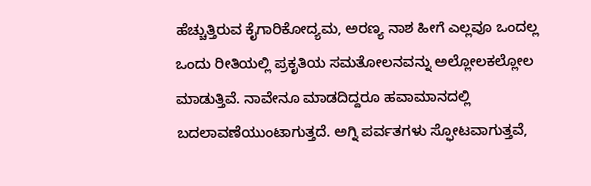ಹೆಚ್ಚುತ್ತಿರುವ ಕೈಗಾರಿಕೋದ್ಯಮ, ಅರಣ್ಯ ನಾಶ ಹೀಗೆ ಎಲ್ಲವೂ ಒಂದಲ್ಲ ಒಂದು ರೀತಿಯಲ್ಲಿ ಪ್ರಕೃತಿಯ ಸಮತೋಲನವನ್ನು ಅಲ್ಲೋಲಕಲ್ಲೋಲ ಮಾಡುತ್ತಿವೆ. ನಾವೇನೂ ಮಾಡದಿದ್ದರೂ ಹವಾಮಾನದಲ್ಲಿ ಬದಲಾವಣೆಯುಂಟಾಗುತ್ತದೆ. ಅಗ್ನಿ ಪರ್ವತಗಳು ಸ್ಫೋಟವಾಗುತ್ತವೆ,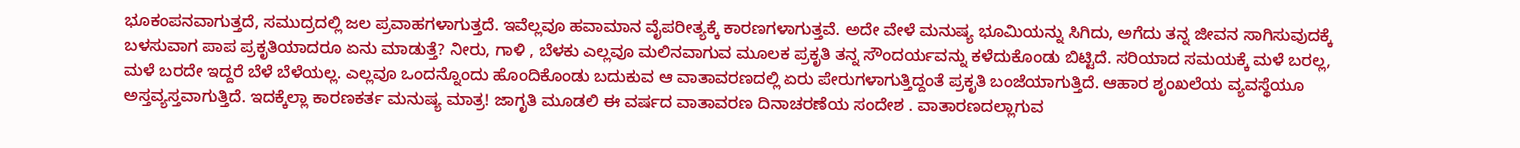ಭೂಕಂಪನವಾಗುತ್ತದೆ, ಸಮುದ್ರದಲ್ಲಿ ಜಲ ಪ್ರವಾಹಗಳಾಗುತ್ತದೆ. ಇವೆಲ್ಲವೂ ಹವಾಮಾನ ವೈಪರೀತ್ಯಕ್ಕೆ ಕಾರಣಗಳಾಗುತ್ತವೆ. ಅದೇ ವೇಳೆ ಮನುಷ್ಯ ಭೂಮಿಯನ್ನು ಸಿಗಿದು, ಅಗೆದು ತನ್ನ ಜೀವನ ಸಾಗಿಸುವುದಕ್ಕೆ ಬಳಸುವಾಗ ಪಾಪ ಪ್ರಕೃತಿಯಾದರೂ ಏನು ಮಾಡುತ್ತೆ? ನೀರು, ಗಾಳಿ , ಬೆಳಕು ಎಲ್ಲವೂ ಮಲಿನವಾಗುವ ಮೂಲಕ ಪ್ರಕೃತಿ ತನ್ನ ಸೌಂದರ್ಯವನ್ನು ಕಳೆದುಕೊಂಡು ಬಿಟ್ಟಿದೆ. ಸರಿಯಾದ ಸಮಯಕ್ಕೆ ಮಳೆ ಬರಲ್ಲ, ಮಳೆ ಬರದೇ ಇದ್ದರೆ ಬೆಳೆ ಬೆಳೆಯಲ್ಲ. ಎಲ್ಲವೂ ಒಂದನ್ನೊಂದು ಹೊಂದಿಕೊಂಡು ಬದುಕುವ ಆ ವಾತಾವರಣದಲ್ಲಿ ಏರು ಪೇರುಗಳಾಗುತ್ತಿದ್ದಂತೆ ಪ್ರಕೃತಿ ಬಂಜೆಯಾಗುತ್ತಿದೆ. ಆಹಾರ ಶೃಂಖಲೆಯ ವ್ಯವಸ್ಥೆಯೂ ಅಸ್ತವ್ಯಸ್ತವಾಗುತ್ತಿದೆ. ಇದಕ್ಕೆಲ್ಲಾ ಕಾರಣಕರ್ತ ಮನುಷ್ಯ ಮಾತ್ರ! ಜಾಗೃತಿ ಮೂಡಲಿ ಈ ವರ್ಷದ ವಾತಾವರಣ ದಿನಾಚರಣೆಯ ಸಂದೇಶ . ವಾತಾರಣದಲ್ಲಾಗುವ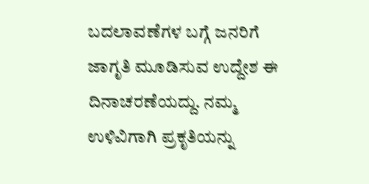ಬದಲಾವಣೆಗಳ ಬಗ್ಗೆ ಜನರಿಗೆ ಜಾಗೃತಿ ಮೂಡಿಸುವ ಉದ್ದೇಶ ಈ ದಿನಾಚರಣೆಯದ್ದು. ನಮ್ಮ ಉಳಿವಿಗಾಗಿ ಪ್ರಕೃತಿಯನ್ನು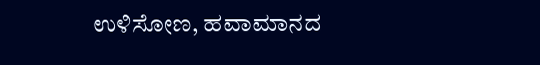ಉಳಿಸೋಣ, ಹವಾಮಾನದ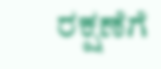ರಕ್ಷಣೆಗೆ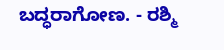ಬದ್ಧರಾಗೋಣ. - ರಶ್ಮಿ